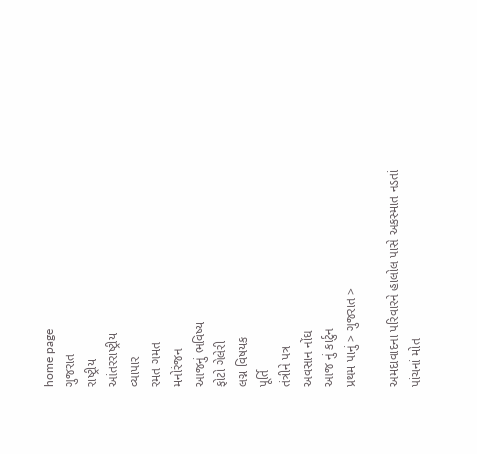home page
ગુજરાત
રાષ્ટ્રીય
આંતરરાષ્ટ્રીય
વ્યાપાર
રમત ગમત
મનોરંજન
આજનું ભવિષ્ય
ફોટો ગેલેરી
લગ્ન વિષયક
પૂર્તિ
તંત્રીને પત્ર
અવસાન નોંઘ
આજ નું કાર્ટુન
પ્રથમ પાનું > ગુજરાત >

અમદાવાદના પરિવારને હાલોલ પાસે અકસ્માત નડતાં પાંચનાં મોત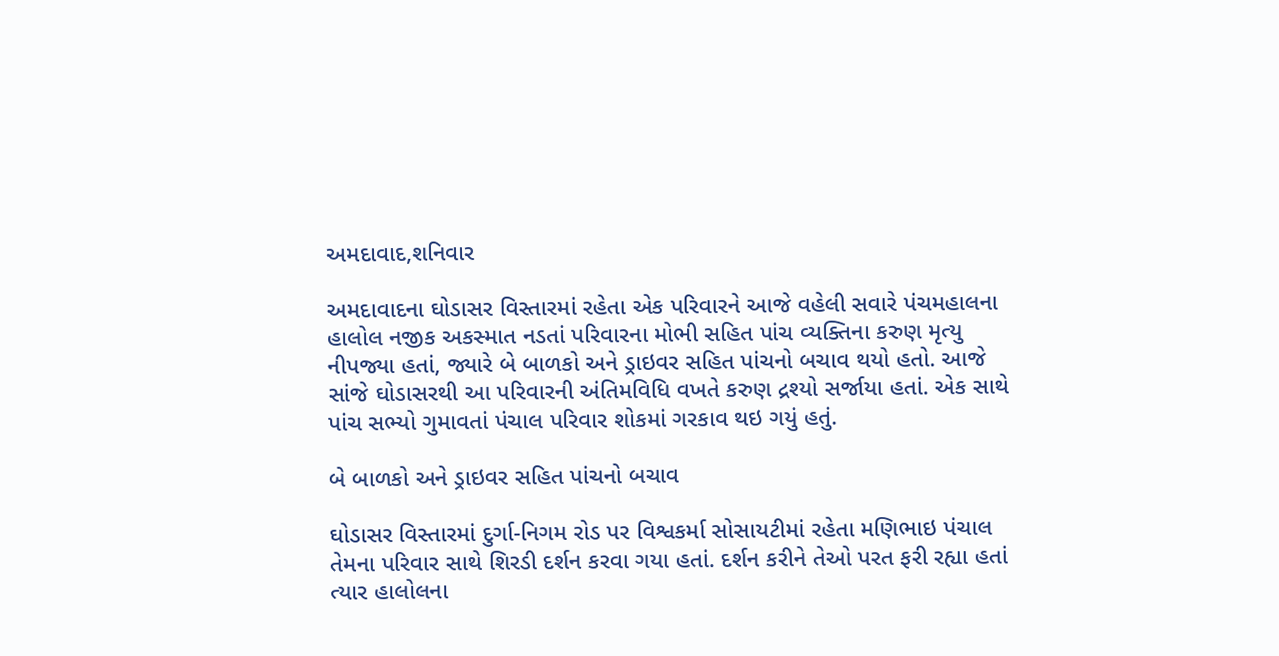અમદાવાદ,શનિવાર

અમદાવાદના ઘોડાસર વિસ્તારમાં રહેતા એક પરિવારને આજે વહેલી સવારે પંચમહાલના હાલોલ નજીક અકસ્માત નડતાં પરિવારના મોભી સહિત પાંચ વ્યક્તિના કરુણ મૃત્યુ નીપજ્યા હતાં, જ્યારે બે બાળકો અને ડ્રાઇવર સહિત પાંચનો બચાવ થયો હતો. આજે સાંજે ઘોડાસરથી આ પરિવારની અંતિમવિધિ વખતે કરુણ દ્રશ્યો સર્જાયા હતાં. એક સાથે પાંચ સભ્યો ગુમાવતાં પંચાલ પરિવાર શોકમાં ગરકાવ થઇ ગયું હતું.

બે બાળકો અને ડ્રાઇવર સહિત પાંચનો બચાવ

ઘોડાસર વિસ્તારમાં દુર્ગા-નિગમ રોડ પર વિશ્વકર્મા સોસાયટીમાં રહેતા મણિભાઇ પંચાલ તેમના પરિવાર સાથે શિરડી દર્શન કરવા ગયા હતાં. દર્શન કરીને તેઓ પરત ફરી રહ્યા હતાં ત્યાર હાલોલના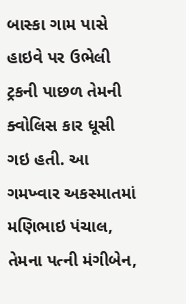બાસ્કા ગામ પાસે હાઇવે પર ઉભેલી ટ્રકની પાછળ તેમની ક્વોલિસ કાર ધૂસી ગઇ હતી. આ ગમખ્વાર અકસ્માતમાં મણિભાઇ પંચાલ, તેમના પત્ની મંગીબેન,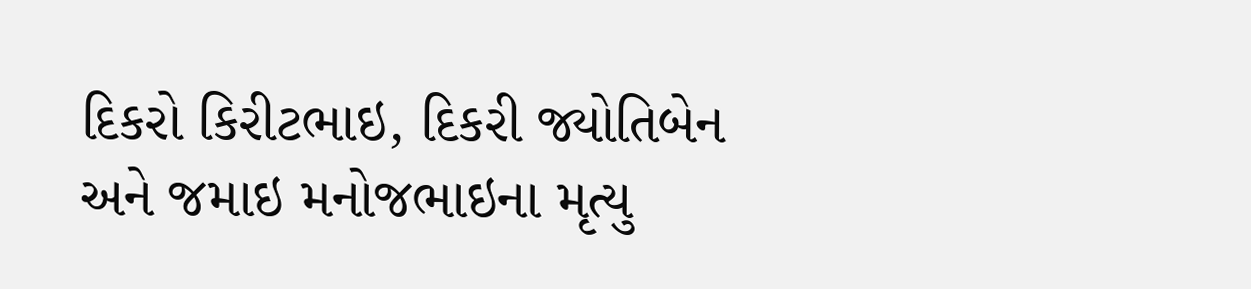દિકરો કિરીટભાઇ, દિકરી જ્યોતિબેન અને જમાઇ મનોજભાઇના મૃત્યુ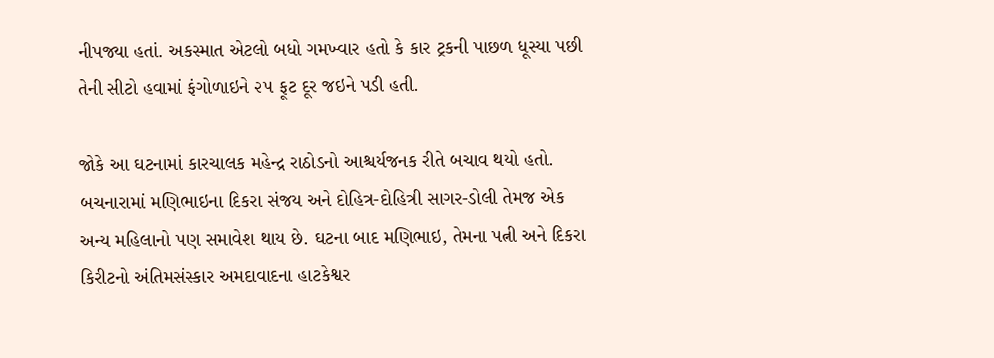નીપજ્યા હતાં. અકસ્માત એટલો બધો ગમખ્વાર હતો કે કાર ટ્રકની પાછળ ધૂસ્યા પછી તેની સીટો હવામાં ફંગોળાઇને ૨૫ ફૂટ દૂર જઇને પડી હતી.

જોકે આ ઘટનામાં કારચાલક મહેન્દ્ર રાઠોડનો આશ્ચર્યજનક રીતે બચાવ થયો હતો. બચનારામાં મણિભાઇના દિકરા સંજય અને દોહિત્ર-દોહિત્રી સાગર-ડોલી તેમજ એક અન્ય મહિલાનો પણ સમાવેશ થાય છે. ઘટના બાદ મણિભાઇ, તેમના પત્ની અને દિકરા કિરીટનો અંતિમસંસ્કાર અમદાવાદના હાટકેશ્વર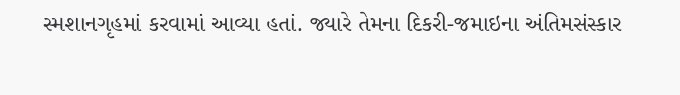સ્મશાનગૃહમાં કરવામાં આવ્યા હતાં. જ્યારે તેમના દિકરી-જમાઇના અંતિમસંસ્કાર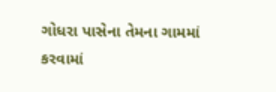ગોધરા પાસેના તેમના ગામમાં કરવામાં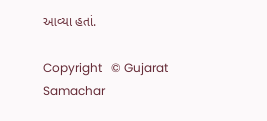આવ્યા હતાં.

Copyright   © Gujarat Samachar